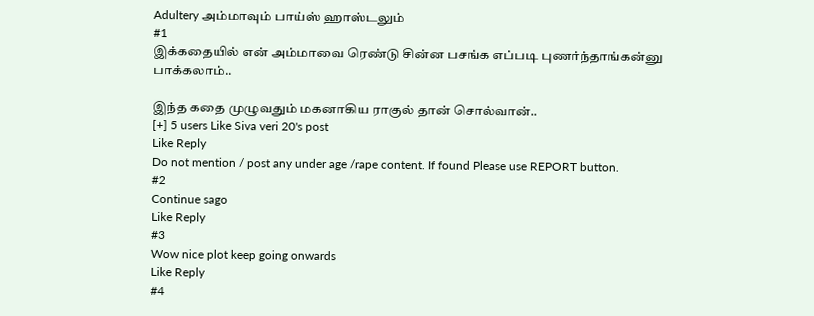Adultery அம்மாவும் பாய்ஸ் ஹாஸ்டலும்
#1
இக்கதையில் என் அம்மாவை ரெண்டு சின்ன பசங்க எப்படி புணர்ந்தாங்கன்னு பாக்கலாம்..

இந்த கதை முழுவதும் மகனாகிய ராகுல் தான் சொல்வான்..
[+] 5 users Like Siva veri 20's post
Like Reply
Do not mention / post any under age /rape content. If found Please use REPORT button.
#2
Continue sago
Like Reply
#3
Wow nice plot keep going onwards
Like Reply
#4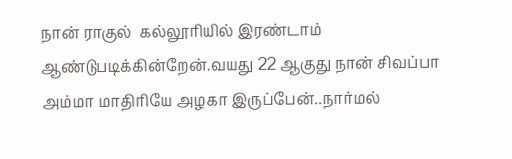நான் ராகுல்  கல்லூரியில் இரண்டாம் ஆண்டுபடிக்கின்றேன்.வயது 22 ஆகுது நான் சிவப்பா அம்மா மாதிரியே அழகா இருப்பேன்..நார்மல்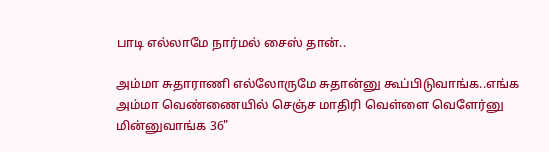பாடி எல்லாமே நார்மல் சைஸ் தான்..

அம்மா சுதாராணி எல்லோருமே சுதான்னு கூப்பிடுவாங்க..எங்க அம்மா வெண்ணையில் செஞ்ச மாதிரி வெள்ளை வெளேர்னு மின்னுவாங்க 36"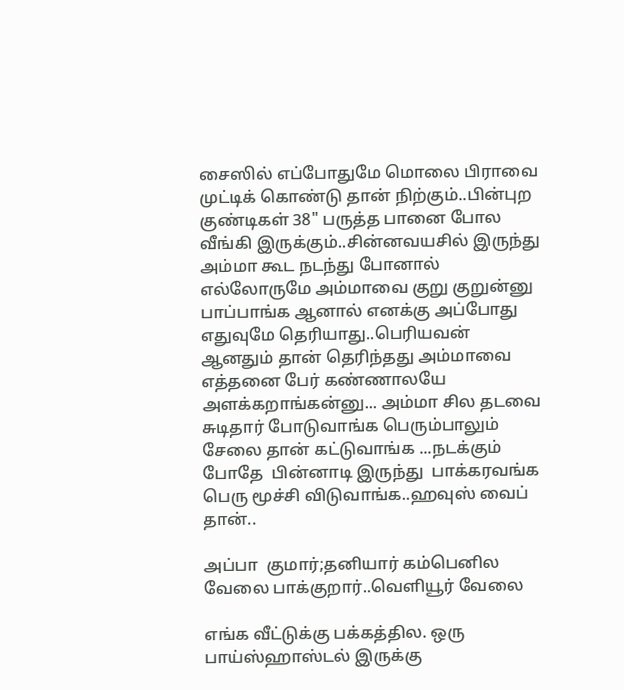சைஸில் எப்போதுமே மொலை பிராவை முட்டிக் கொண்டு தான் நிற்கும்..பின்புற குண்டிகள் 38" பருத்த பானை போல வீங்கி இருக்கும்..சின்னவயசில் இருந்து அம்மா கூட நடந்து போனால் எல்லோருமே அம்மாவை குறு குறுன்னு பாப்பாங்க ஆனால் எனக்கு அப்போது எதுவுமே தெரியாது..பெரியவன் ஆனதும் தான் தெரிந்தது அம்மாவை எத்தனை பேர் கண்ணாலயே அளக்கறாங்கன்னு... அம்மா சில தடவை சுடிதார் போடுவாங்க பெரும்பாலும் சேலை தான் கட்டுவாங்க ...நடக்கும் போதே  பின்னாடி இருந்து  பாக்கரவங்க பெரு மூச்சி விடுவாங்க..ஹவுஸ் வைப் தான்..

அப்பா  குமார்;தனியார் கம்பெனில வேலை பாக்குறார்..வெளியூர் வேலை

எங்க வீட்டுக்கு பக்கத்தில. ஒரு பாய்ஸ்ஹாஸ்டல் இருக்கு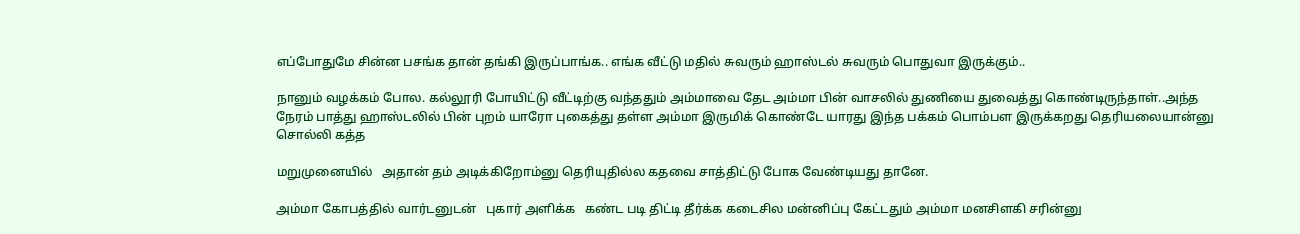எப்போதுமே சின்ன பசங்க தான் தங்கி இருப்பாங்க.. எங்க வீட்டு மதில் சுவரும் ஹாஸ்டல் சுவரும் பொதுவா இருக்கும்..

நானும் வழக்கம் போல. கல்லூரி போயிட்டு வீட்டிற்கு வந்ததும் அம்மாவை தேட அம்மா பின் வாசலில் துணியை துவைத்து கொண்டிருந்தாள்..அந்த நேரம் பாத்து ஹாஸ்டலில் பின் புறம் யாரோ புகைத்து தள்ள அம்மா இருமிக் கொண்டே யாரது இந்த பக்கம் பொம்பள இருக்கறது தெரியலையான்னு சொல்லி கத்த

மறுமுனையில்   அதான் தம் அடிக்கிறோம்னு தெரியுதில்ல கதவை சாத்திட்டு போக வேண்டியது தானே.

அம்மா கோபத்தில் வார்டனுடன்   புகார் அளிக்க   கண்ட படி திட்டி தீர்க்க கடைசில மன்னிப்பு கேட்டதும் அம்மா மனசிளகி சரின்னு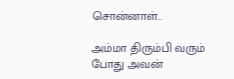சொன்னாள்..

அம்மா திரும்பி வரும் போது அவன்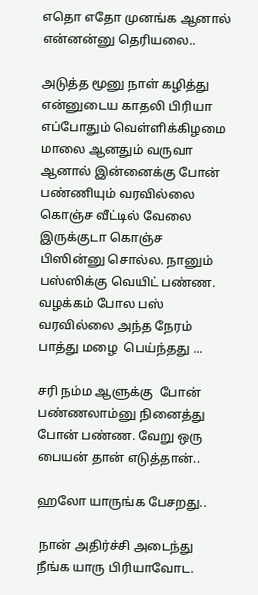எதொ எதோ முனங்க ஆனால் என்னன்னு தெரியலை..

அடுத்த மூனு நாள் கழித்து என்னுடைய காதலி பிரியா எப்போதும் வெள்ளிக்கிழமை மாலை ஆனதும் வருவா ஆனால் இன்னைக்கு போன் பண்ணியும் வரவில்லை  கொஞ்ச வீட்டில் வேலை இருக்குடா கொஞ்ச பிஸின்னு சொல்ல. நானும் பஸ்ஸிக்கு வெயிட் பண்ண. வழக்கம் போல பஸ் வரவில்லை அந்த நேரம் பாத்து மழை  பெய்ந்தது ...

சரி நம்ம ஆளுக்கு  போன் பண்ணலாம்னு நினைத்து போன் பண்ண. வேறு ஒரு பையன் தான் எடுத்தான்..

ஹலோ யாருங்க பேசறது..

 நான் அதிர்ச்சி அடைந்து நீங்க யாரு பிரியாவோட.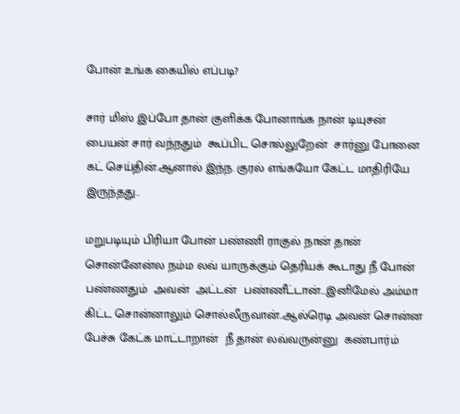போன் உங்க கையில் எப்படி?

சார் மிஸ் இப்போ தான் குளிக்க போனாங்க நான் டியுசன் பையன் சார் வந்நதும்  கூப்பிட சொல்லுறேன்  சார்னு போனை கட் செய்தின்.ஆனால் இந்ந. குரல் எங்கயோ கேட்ட மாதிரியே இருந்தது..

மறுபடியும் பிரியா போன் பண்ணி ராகுல் நான் தான் சொன்னேன்ல நம்ம லவ் யாருக்கும் தெரியக் கூடாது நீ போன் பண்ணதும்  அவன்  அட்டன்  பண்ணீட்டான்...இனிமேல் அம்மா கிட்ட சொன்னாலும் சொல்லீருவான்..ஆல்ரெடி அவன் சொன்ன பேச்சு கேட்க மாட்டாறான்  நீ தான் லவ்வருன்னு  கண்பார்ம்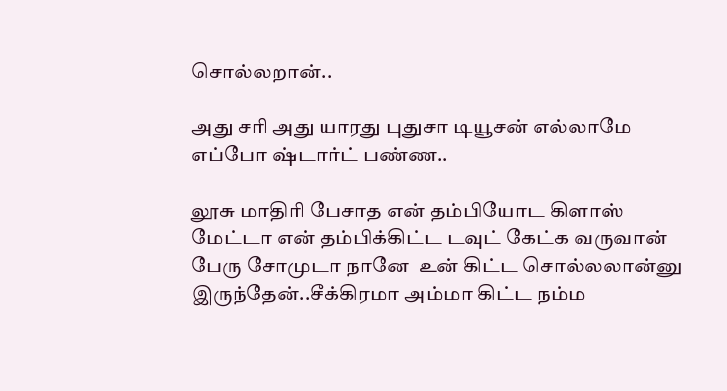சொல்லறான்..

அது சரி அது யாரது புதுசா டியூசன் எல்லாமே எப்போ ஷ்டார்ட் பண்ண..

லூசு மாதிரி பேசாத என் தம்பியோட கிளாஸ் மேட்டா என் தம்பிக்கிட்ட டவுட் கேட்க வருவான் பேரு சோமுடா நானே  உன் கிட்ட சொல்லலான்னு இருந்தேன்..சீக்கிரமா அம்மா கிட்ட நம்ம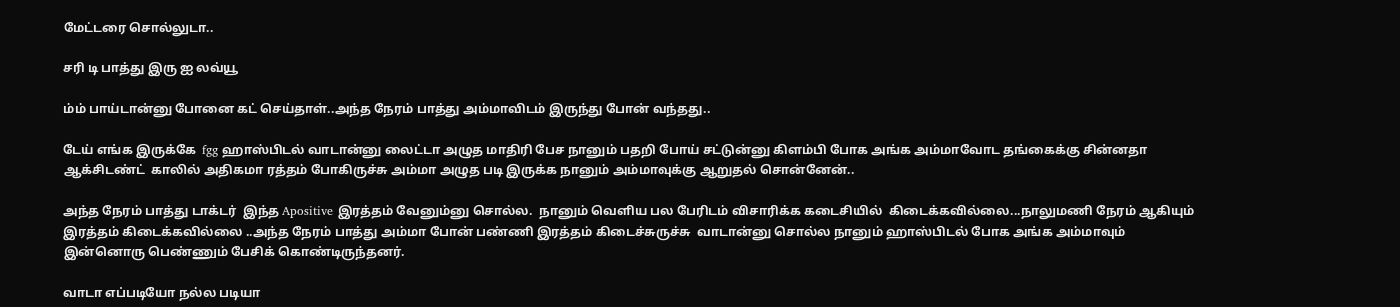மேட்டரை சொல்லுடா..

சரி டி பாத்து இரு ஐ லவ்யூ

ம்ம் பாய்டான்னு போனை கட் செய்தாள்..அந்த நேரம் பாத்து அம்மாவிடம் இருந்து போன் வந்தது..

டேய் எங்க இருக்கே  fgg ஹாஸ்பிடல் வாடான்னு லைட்டா அழுத மாதிரி பேச நானும் பதறி போய் சட்டுன்னு கிளம்பி போக அங்க அம்மாவோட தங்கைக்கு சின்னதா  ஆக்சிடண்ட்  காலில் அதிகமா ரத்தம் போகிருச்சு அம்மா அழுத படி இருக்க நானும் அம்மாவுக்கு ஆறுதல் சொன்னேன்..

அந்த நேரம் பாத்து டாக்டர்  இந்த Apositive இரத்தம் வேனும்னு சொல்ல.  நானும் வெளிய பல பேரிடம் விசாரிக்க கடைசியில்  கிடைக்கவில்லை...நாலுமணி நேரம் ஆகியும் இரத்தம் கிடைக்கவில்லை ..அந்த நேரம் பாத்து அம்மா போன் பண்ணி இரத்தம் கிடைச்சுருச்சு  வாடான்னு சொல்ல நானும் ஹாஸ்பிடல் போக அங்க அம்மாவும் இன்னொரு பெண்ணும் பேசிக் கொண்டிருந்தனர்.

வாடா எப்படியோ நல்ல படியா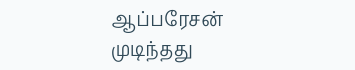ஆப்பரேசன் முடிந்தது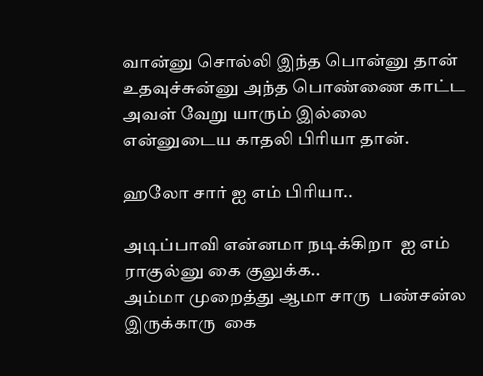வான்னு சொல்லி இந்த பொன்னு தான் உதவுச்சுன்னு அந்த பொண்ணை காட்ட அவள் வேறு யாரும் இல்லை என்னுடைய காதலி பிரியா தான்.

ஹலோ சார் ஐ எம் பிரியா..

அடிப்பாவி என்னமா நடிக்கிறா  ஐ எம் ராகுல்னு கை குலுக்க..
அம்மா முறைத்து ஆமா சாரு  பண்சன்ல இருக்காரு  கை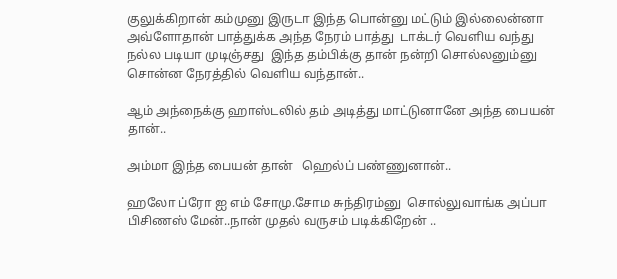குலுக்கிறான் கம்முனு இருடா இந்த பொன்னு மட்டும் இல்லைன்னா அவ்ளோதான் பாத்துக்க அந்த நேரம் பாத்து  டாக்டர் வெளிய வந்து நல்ல படியா முடிஞ்சது  இந்த தம்பிக்கு தான் நன்றி சொல்லனும்னு சொன்ன நேரத்தில் வெளிய வந்தான்..

ஆம் அந்நைக்கு ஹாஸ்டலில் தம் அடித்து மாட்டுனானே அந்த பையன் தான்..

அம்மா இந்த பையன் தான்   ஹெல்ப் பண்ணுனான்..

ஹலோ ப்ரோ ஐ எம் சோமு.சோம சுந்திரம்னு  சொல்லுவாங்க அப்பா பிசிணஸ் மேன்..நான் முதல் வருசம் படிக்கிறேன் ..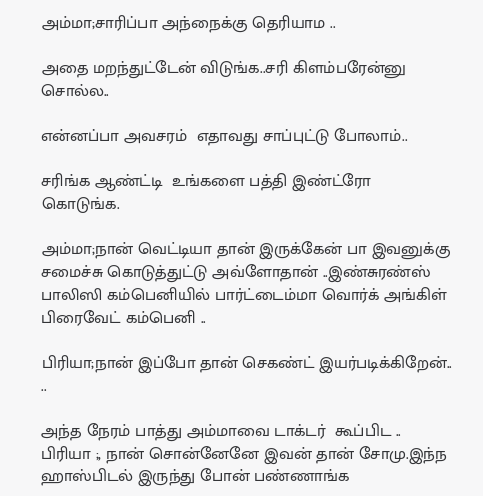அம்மா;சாரிப்பா அந்நைக்கு தெரியாம ..

அதை மறந்துட்டேன் விடுங்க..சரி கிளம்பரேன்னு  சொல்ல..

என்னப்பா அவசரம்  எதாவது சாப்புட்டு போலாம்..

சரிங்க ஆண்ட்டி  உங்களை பத்தி இண்ட்ரோ கொடுங்க.

அம்மா;நான் வெட்டியா தான் இருக்கேன் பா இவனுக்கு சமைச்சு கொடுத்துட்டு அவ்ளோதான் ..இண்சுரண்ஸ் பாலிஸி கம்பெனியில் பார்ட்டைம்மா வொர்க் அங்கிள் பிரைவேட் கம்பெனி ..

பிரியா;நான் இப்போ தான் செகண்ட் இயர்படிக்கிறேன்.. ..

அந்த நேரம் பாத்து அம்மாவை டாக்டர்  கூப்பிட ..
பிரியா ;, நான் சொன்னேனே இவன் தான் சோமு.இந்ந ஹாஸ்பிடல் இருந்து போன் பண்ணாங்க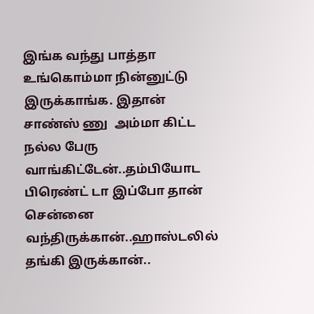இங்க வந்து பாத்தா  உங்கொம்மா நின்னுட்டு இருக்காங்க. இதான் சாண்ஸ் ணு  அம்மா கிட்ட நல்ல பேரு வாங்கிட்டேன்..தம்பியோட பிரெண்ட் டா இப்போ தான் சென்னை வந்திருக்கான்..ஹாஸ்டலில் தங்கி இருக்கான்..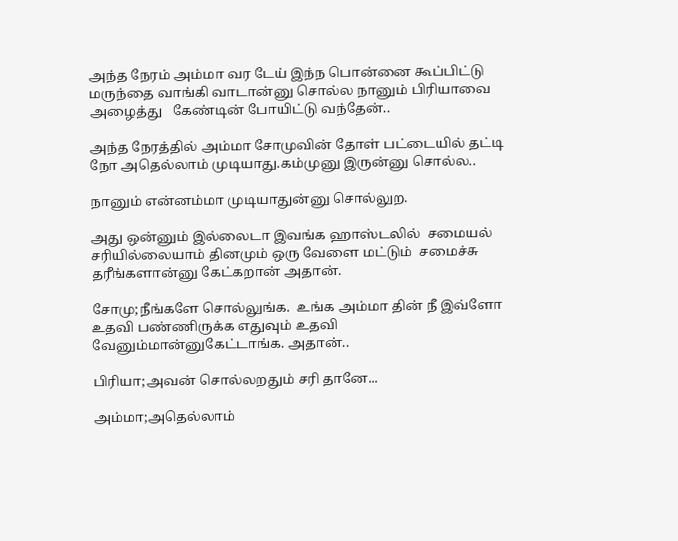அந்த நேரம் அம்மா வர டேய் இந்ந பொன்னை கூப்பிட்டு  மருந்தை வாங்கி வாடான்னு சொல்ல நானும் பிரியாவை அழைத்து   கேண்டின் போயிட்டு வந்தேன்..

அந்த நேரத்தில் அம்மா சோமுவின் தோள் பட்டையில் தட்டி நோ அதெல்லாம் முடியாது.கம்முனு இருன்னு சொல்ல..

நானும் என்னம்மா முடியாதுன்னு சொல்லுற.

அது ஒன்னும் இல்லைடா இவங்க ஹாஸ்டலில்  சமையல் சரியில்லையாம் தினமும் ஒரு வேளை மட்டும்  சமைச்சு தரீங்களான்னு கேட்கறான் அதான்.

சோமு;நீங்களே சொல்லுங்க.  உங்க அம்மா தின் நீ இவ்ளோ உதவி பண்ணிருக்க எதுவும் உதவி வேனும்மான்னுகேட்டாங்க. அதான்..

பிரியா;அவன் சொல்லறதும் சரி தானே...

அம்மா;அதெல்லாம்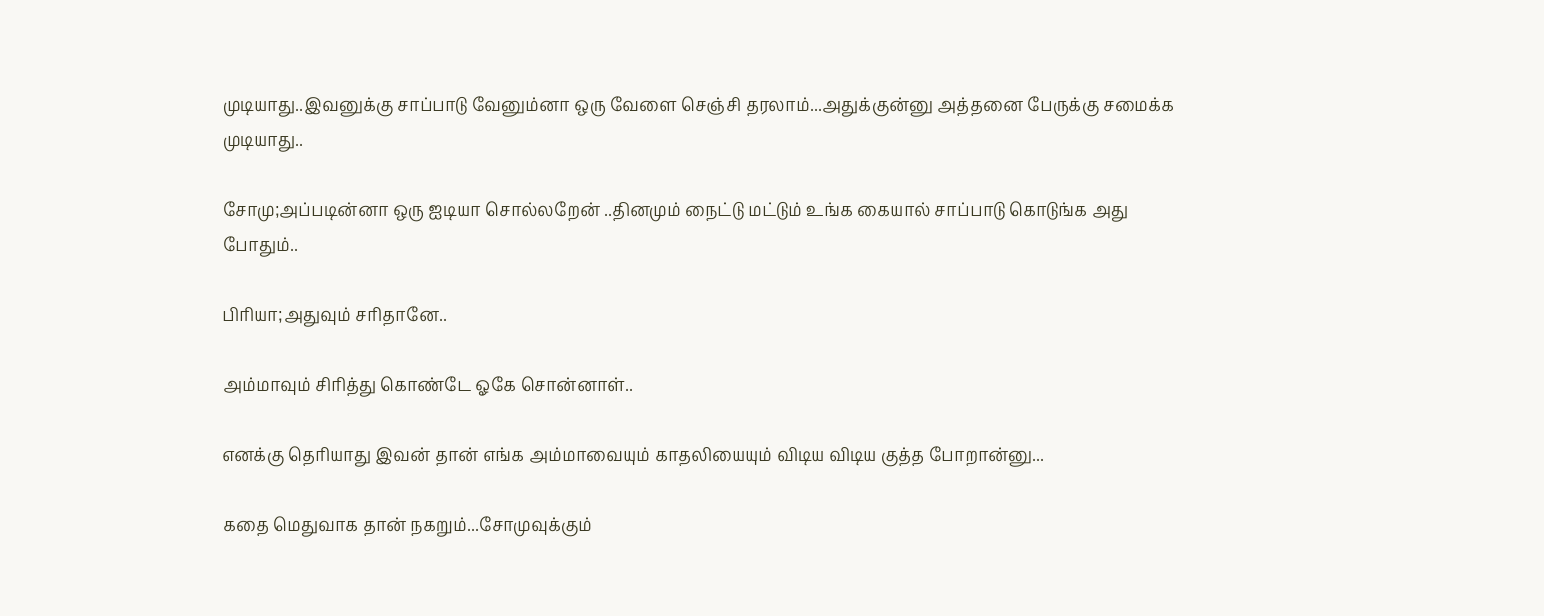முடியாது..இவனுக்கு சாப்பாடு வேனும்னா ஒரு வேளை செஞ்சி தரலாம்...அதுக்குன்னு அத்தனை பேருக்கு சமைக்க முடியாது..

சோமு;அப்படின்னா ஒரு ஐடியா சொல்லறேன் ..தினமும் நைட்டு மட்டும் உங்க கையால் சாப்பாடு கொடுங்க அது போதும்..

பிரியா;அதுவும் சரிதானே..

அம்மாவும் சிரித்து கொண்டே ஓகே சொன்னாள்..

எனக்கு தெரியாது இவன் தான் எங்க அம்மாவையும் காதலியையும் விடிய விடிய குத்த போறான்னு...

கதை மெதுவாக தான் நகறும்...சோமுவுக்கும்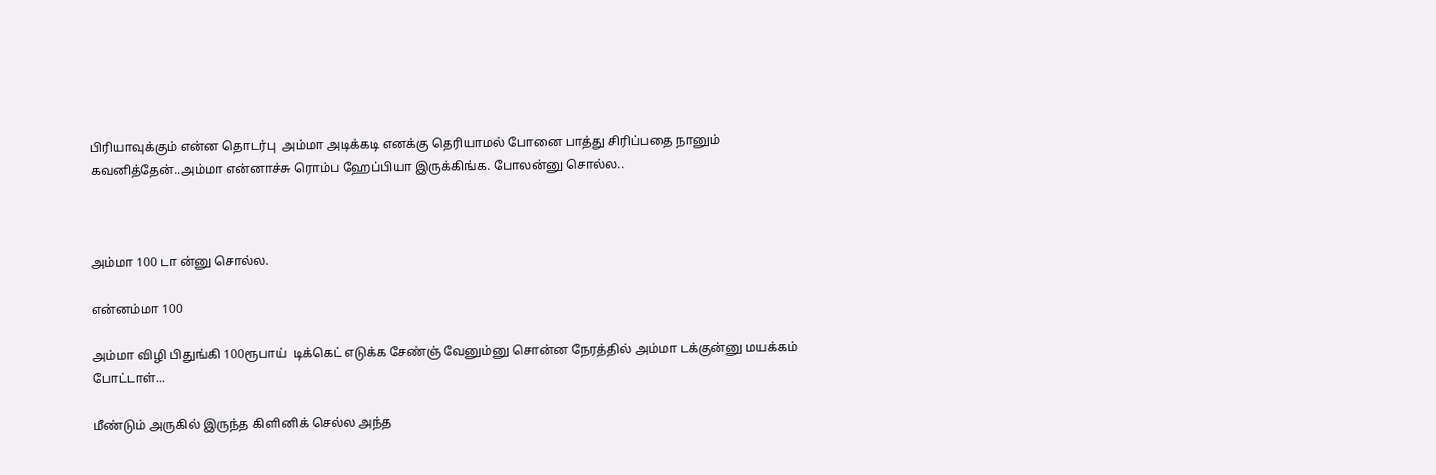பிரியாவுக்கும் என்ன தொடர்பு  அம்மா அடிக்கடி எனக்கு தெரியாமல் போனை பாத்து சிரிப்பதை நானும் கவனித்தேன்..அம்மா என்னாச்சு ரொம்ப ஹேப்பியா இருக்கிங்க. போலன்னு சொல்ல..



அம்மா 100 டா ன்னு சொல்ல.

என்னம்மா 100

அம்மா விழி பிதுங்கி 100ரூபாய்  டிக்கெட் எடுக்க சேண்ஞ் வேனும்னு சொன்ன நேரத்தில் அம்மா டக்குன்னு மயக்கம் போட்டாள்...

மீண்டும் அருகில் இருந்த கிளினிக் செல்ல அந்த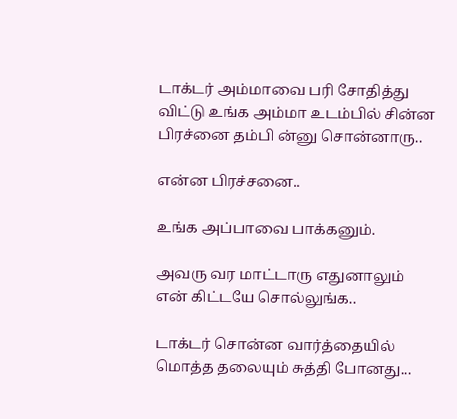டாக்டர் அம்மாவை பரி சோதித்து விட்டு உங்க அம்மா உடம்பில் சின்ன பிரச்னை தம்பி ன்னு சொன்னாரு..

என்ன பிரச்சனை..

உங்க அப்பாவை பாக்கனும்.

அவரு வர மாட்டாரு எதுனாலும் என் கிட்டயே சொல்லுங்க..

டாக்டர் சொன்ன வார்த்தையில் மொத்த தலையும் சுத்தி போனது...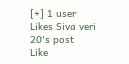[+] 1 user Likes Siva veri 20's post
Like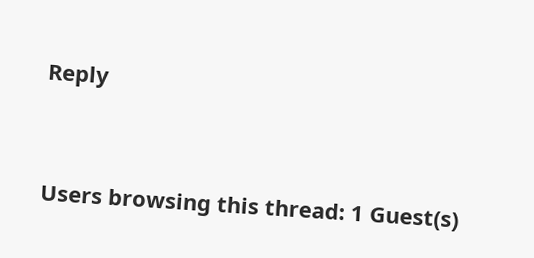Reply




Users browsing this thread: 1 Guest(s)